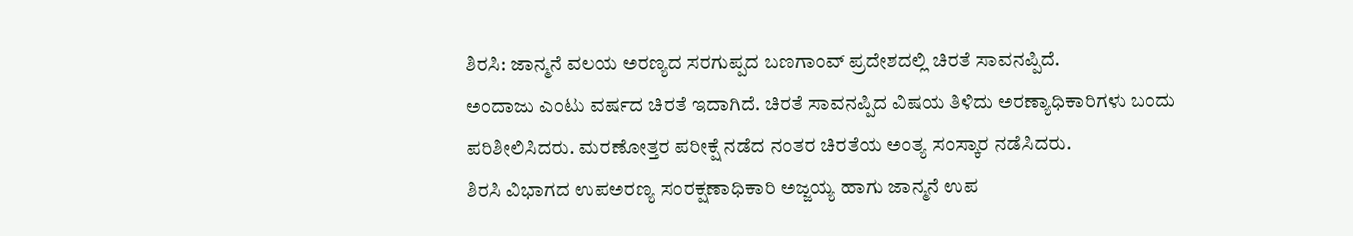ಶಿರಸಿ: ಜಾನ್ಮನೆ ವಲಯ ಅರಣ್ಯದ ಸರಗುಪ್ಪದ ಬಣಗಾಂವ್ ಪ್ರದೇಶದಲ್ಲಿ ಚಿರತೆ ಸಾವನಪ್ಪಿದೆ.
ಅಂದಾಜು ಎಂಟು ವರ್ಷದ ಚಿರತೆ ಇದಾಗಿದೆ. ಚಿರತೆ ಸಾವನಪ್ಪಿದ ವಿಷಯ ತಿಳಿದು ಅರಣ್ಯಾಧಿಕಾರಿಗಳು ಬಂದು ಪರಿಶೀಲಿಸಿದರು. ಮರಣೋತ್ತರ ಪರೀಕ್ಷೆ ನಡೆದ ನಂತರ ಚಿರತೆಯ ಅಂತ್ಯ ಸಂಸ್ಕಾರ ನಡೆಸಿದರು.
ಶಿರಸಿ ವಿಭಾಗದ ಉಪಅರಣ್ಯ ಸಂರಕ್ಷಣಾಧಿಕಾರಿ ಅಜ್ಜಯ್ಯ ಹಾಗು ಜಾನ್ಮನೆ ಉಪ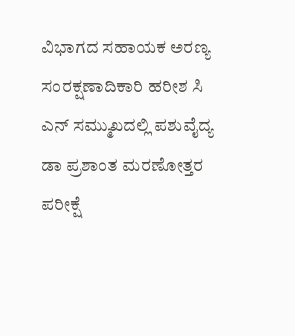ವಿಭಾಗದ ಸಹಾಯಕ ಅರಣ್ಯ ಸಂರಕ್ಷಣಾದಿಕಾರಿ ಹರೀಶ ಸಿ ಎನ್ ಸಮ್ಮುಖದಲ್ಲಿ ಪಶುವೈದ್ಯ ಡಾ ಪ್ರಶಾಂತ ಮರಣೋತ್ತರ ಪರೀಕ್ಷೆ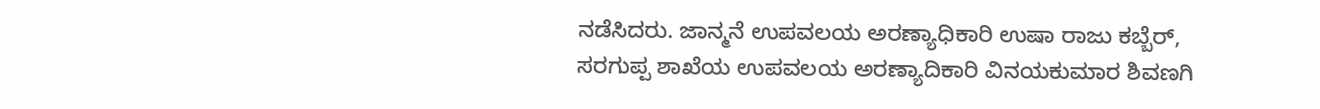ನಡೆಸಿದರು. ಜಾನ್ಮನೆ ಉಪವಲಯ ಅರಣ್ಯಾಧಿಕಾರಿ ಉಷಾ ರಾಜು ಕಬ್ಬೆರ್, ಸರಗುಪ್ಪ ಶಾಖೆಯ ಉಪವಲಯ ಅರಣ್ಯಾದಿಕಾರಿ ವಿನಯಕುಮಾರ ಶಿವಣಗಿ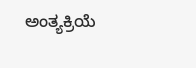ಅಂತ್ಯಕ್ರಿಯೆ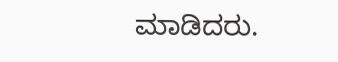ಮಾಡಿದರು.